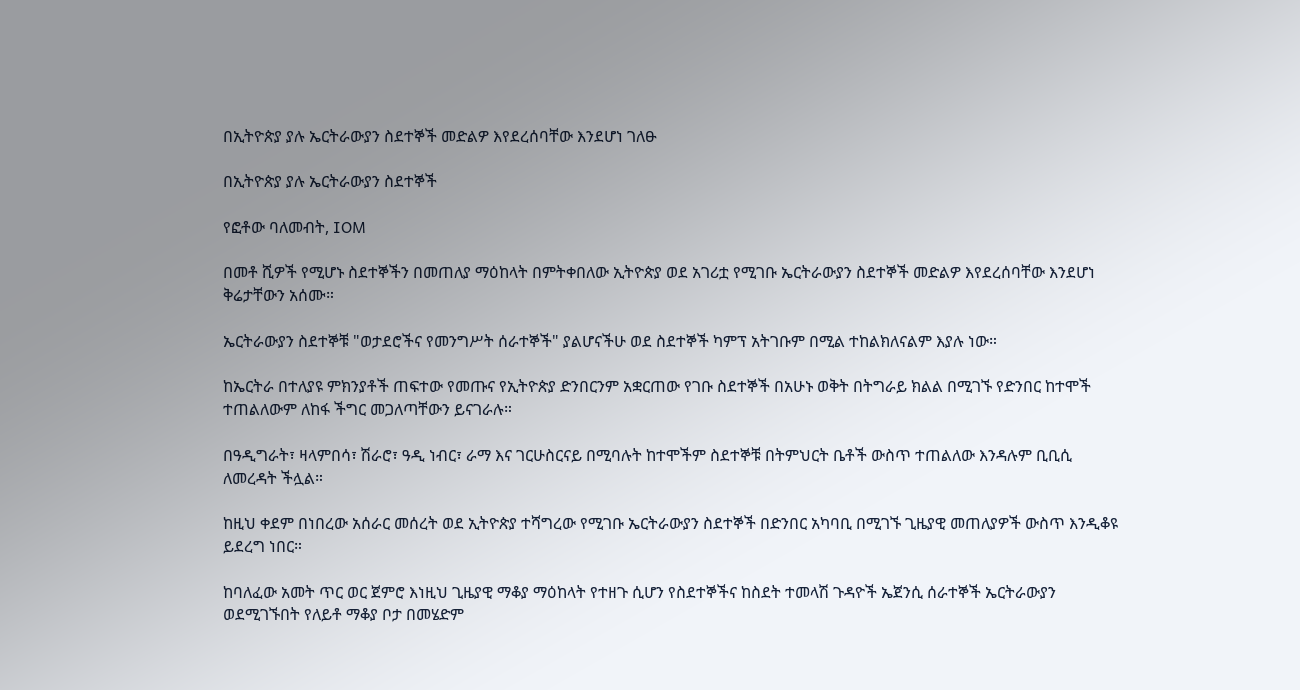በኢትዮጵያ ያሉ ኤርትራውያን ስደተኞች መድልዎ እየደረሰባቸው እንደሆነ ገለፁ

በኢትዮጵያ ያሉ ኤርትራውያን ስደተኞች

የፎቶው ባለመብት, IOM

በመቶ ሺዎች የሚሆኑ ስደተኞችን በመጠለያ ማዕከላት በምትቀበለው ኢትዮጵያ ወደ አገሪቷ የሚገቡ ኤርትራውያን ስደተኞች መድልዎ እየደረሰባቸው እንደሆነ ቅሬታቸውን አሰሙ።

ኤርትራውያን ስደተኞቹ "ወታደሮችና የመንግሥት ሰራተኞች" ያልሆናችሁ ወደ ስደተኞች ካምፕ አትገቡም በሚል ተከልክለናልም እያሉ ነው።

ከኤርትራ በተለያዩ ምክንያቶች ጠፍተው የመጡና የኢትዮጵያ ድንበርንም አቋርጠው የገቡ ስደተኞች በአሁኑ ወቅት በትግራይ ክልል በሚገኙ የድንበር ከተሞች ተጠልለውም ለከፋ ችግር መጋለጣቸውን ይናገራሉ።

በዓዲግራት፣ ዛላምበሳ፣ ሽራሮ፣ ዓዲ ነብር፣ ራማ እና ገርሁስርናይ በሚባሉት ከተሞችም ስደተኞቹ በትምህርት ቤቶች ውስጥ ተጠልለው እንዳሉም ቢቢሲ ለመረዳት ችሏል።

ከዚህ ቀደም በነበረው አሰራር መሰረት ወደ ኢትዮጵያ ተሻግረው የሚገቡ ኤርትራውያን ስደተኞች በድንበር አካባቢ በሚገኙ ጊዜያዊ መጠለያዎች ውስጥ እንዲቆዩ ይደረግ ነበር።

ከባለፈው አመት ጥር ወር ጀምሮ እነዚህ ጊዜያዊ ማቆያ ማዕከላት የተዘጉ ሲሆን የስደተኞችና ከስደት ተመላሽ ጉዳዮች ኤጀንሲ ሰራተኞች ኤርትራውያን ወደሚገኙበት የለይቶ ማቆያ ቦታ በመሄድም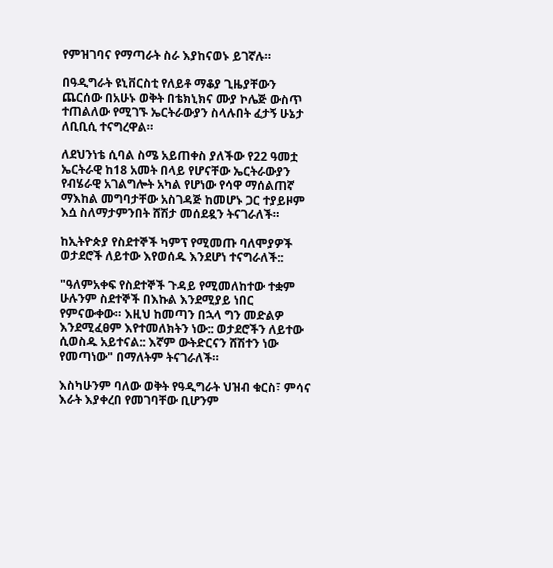የምዝገባና የማጣራት ስራ እያከናወኑ ይገኛሉ።

በዓዲግራት ዩኒቨርስቲ የለይቶ ማቆያ ጊዜያቸውን ጨርሰው በአሁኑ ወቅት በቴክኒክና ሙያ ኮሌጅ ውስጥ ተጠልለው የሚገኙ ኤርትራውያን ስላሉበት ፈታኝ ሁኔታ ለቢቢሲ ተናግረዋል።

ለደህንነቴ ሲባል ስሜ አይጠቀስ ያለችው የ22 ዓመቷ ኤርትራዊ ከ18 አመት በላይ የሆናቸው ኤርትራውያን የብሄራዊ አገልግሎት አካል የሆነው የሳዋ ማሰልጠኛ ማእከል መግባታቸው አስገዳጅ ከመሆኑ ጋር ተያይዞም እሷ ስለማታምንበት ሸሽታ መሰደዷን ትናገራለች።

ከኢትዮጵያ የስደተኞች ካምፕ የሚመጡ ባለሞያዎች ወታደሮች ለይተው እየወሰዱ እንደሆነ ተናግራለች::

"ዓለምአቀፍ የስደተኞች ጉዳይ የሚመለከተው ተቋም ሁሉንም ስደተኞች በእኩል እንደሚያይ ነበር የምናውቀው። እዚህ ከመጣን በኋላ ግን መድልዎ እንደሚፈፀም እየተመለክትን ነው:: ወታደሮችን ለይተው ሲወስዱ አይተናል:: እኛም ውትድርናን ሸሽተን ነው የመጣነው" በማለትም ትናገራለች።

እስካሁንም ባለው ወቅት የዓዲግራት ህዝብ ቁርስ፣ ምሳና እራት እያቀረበ የመገባቸው ቢሆንም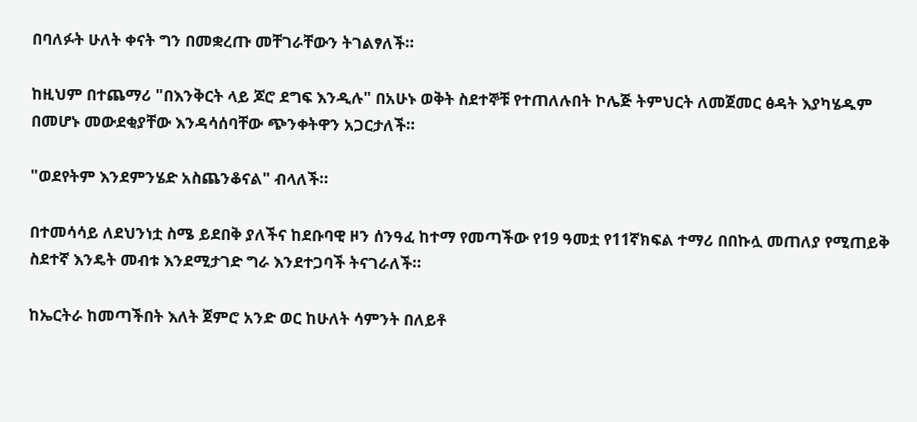በባለፉት ሁለት ቀናት ግን በመቋረጡ መቸገራቸውን ትገልፃለች።

ከዚህም በተጨማሪ "በእንቅርት ላይ ጆሮ ደግፍ እንዲሉ" በአሁኑ ወቅት ስደተኞቹ የተጠለሉበት ኮሌጅ ትምህርት ለመጀመር ፅዳት እያካሄዱም በመሆኑ መውደቂያቸው እንዳሳሰባቸው ጭንቀትዋን አጋርታለች።

"ወደየትም እንደምንሄድ አስጨንቆናል" ብላለች።

በተመሳሳይ ለደህንነቷ ስሜ ይደበቅ ያለችና ከደቡባዊ ዞን ሰንዓፈ ከተማ የመጣችው የ19 ዓመቷ የ11ኛክፍል ተማሪ በበኩሏ መጠለያ የሚጠይቅ ስደተኛ እንዴት መብቱ እንደሚታገድ ግራ እንደተጋባች ትናገራለች።

ከኤርትራ ከመጣችበት እለት ጀምሮ አንድ ወር ከሁለት ሳምንት በለይቶ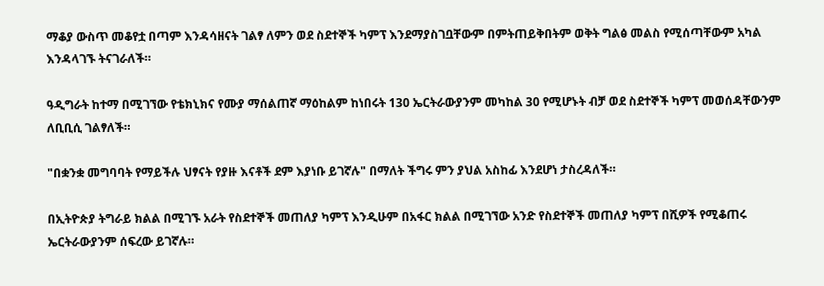ማቆያ ውስጥ መቆየቷ በጣም እንዳሳዘናት ገልፃ ለምን ወደ ስደተኞች ካምፕ እንደማያስገቧቸውም በምትጠይቅበትም ወቅት ግልፅ መልስ የሚሰጣቸውም አካል እንዳላገኙ ትናገራለች።

ዓዲግራት ከተማ በሚገኘው የቴክኒክና የሙያ ማሰልጠኛ ማዕከልም ከነበሩት 130 ኤርትራውያንም መካከል 30 የሚሆኑት ብቻ ወደ ስደተኞች ካምፕ መወሰዳቸውንም ለቢቢሲ ገልፃለች።

"በቋንቋ መግባባት የማይችሉ ህፃናት የያዙ እናቶች ደም እያነቡ ይገኛሉ" በማለት ችግሩ ምን ያህል አስከፊ እንደሆነ ታስረዳለች።

በኢትዮጵያ ትግራይ ክልል በሚገኙ አራት የስደተኞች መጠለያ ካምፕ እንዲሁም በአፋር ክልል በሚገኘው አንድ የስደተኞች መጠለያ ካምፕ በሺዎች የሚቆጠሩ ኤርትራውያንም ሰፍረው ይገኛሉ።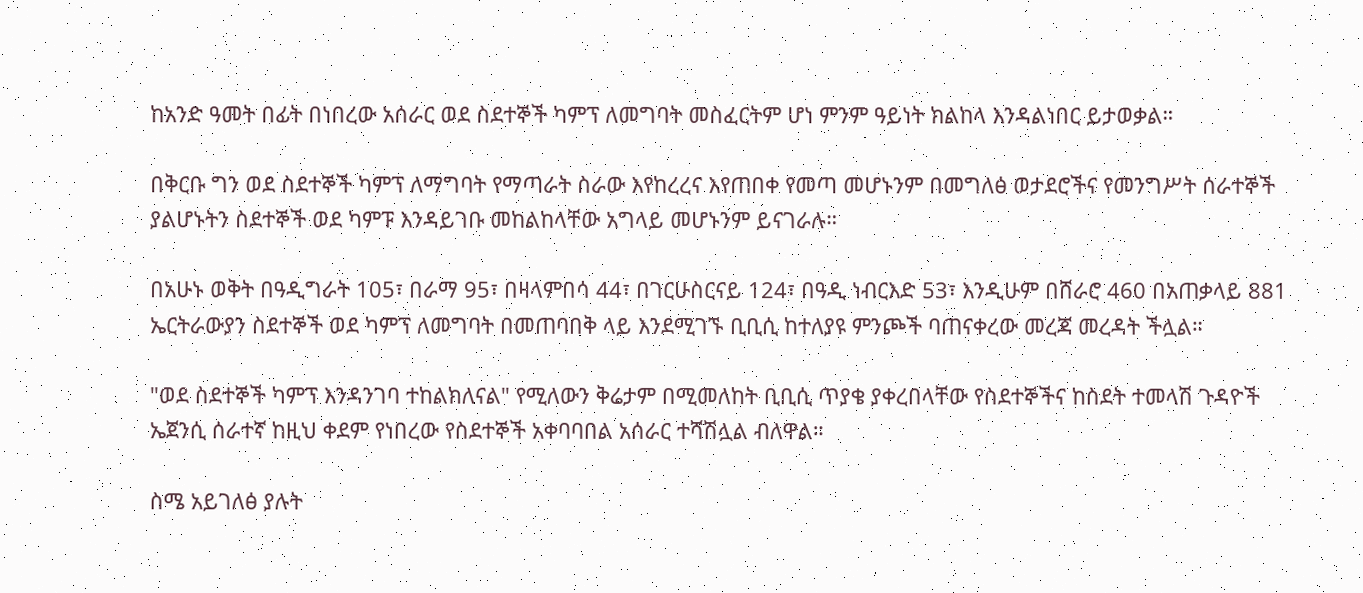ከአንድ ዓመት በፊት በነበረው አሰራር ወደ ስደተኞች ካምፕ ለመግባት መስፈርትም ሆነ ምንም ዓይነት ክልከላ እንዳልነበር ይታወቃል።

በቅርቡ ግን ወደ ስደተኞች ካምፕ ለማግባት የማጣራት ስራው እየከረረና እየጠበቀ የመጣ መሆኑንም በመግለፅ ወታደሮችና የመንግሥት ሰራተኞች ያልሆኑትን ስደተኞች ወደ ካምፑ እንዳይገቡ መከልከላቸው አግላይ መሆኑንም ይናገራሉ።

በአሁኑ ወቅት በዓዲግራት 105፣ በራማ 95፣ በዛላምበሳ 44፣ በገርሁስርናይ 124፣ በዓዲ ነብርእድ 53፣ እንዲሁም በሸራሮ 460 በአጠቃላይ 881 ኤርትራውያን ስደተኞች ወደ ካምፕ ለመግባት በመጠባበቅ ላይ እንደሚገኙ ቢቢሲ ከተለያዩ ምንጮች ባጠናቀረው መረጃ መረዳት ችሏል።

"ወደ ስደተኞች ካምፕ እንዳንገባ ተከልክለናል" የሚለውን ቅሬታም በሚመለከት ቢቢሲ ጥያቄ ያቀረበላቸው የስደተኞችና ከስደት ተመላሽ ጉዳዮች ኤጀንሲ ሰራተኛ ከዚህ ቀደም የነበረው የስደተኞች አቀባባበል አሰራር ተሻሽሏል ብለዋል።

ስሜ አይገለፅ ያሉት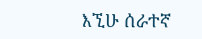እኚሁ ሰራተኛ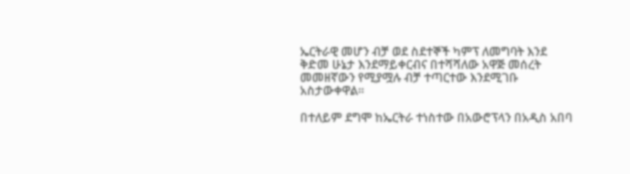ኤርትራዊ መሆን ብቻ ወደ ስደተኞች ካምፕ ለመግባት እንደ ቅድመ ሁኔታ እንደማይቀርብና በተሻሻለው አዋጅ መሰረት መመዘኛውን የሚያሟሉ ብቻ ተጣርተው እንደሚገቡ አስታውቀዋል።

በተለይም ደግሞ ከኤርትራ ተነስተው በአውሮፕላን በአዲስ አበባ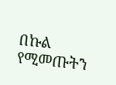በኩል የሚመጡትን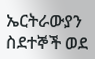ኤርትራውያን ስደተኞች ወደ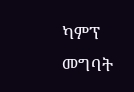ካምፕ መግባት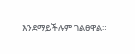እንደማይችሉም ገልፀዋል።